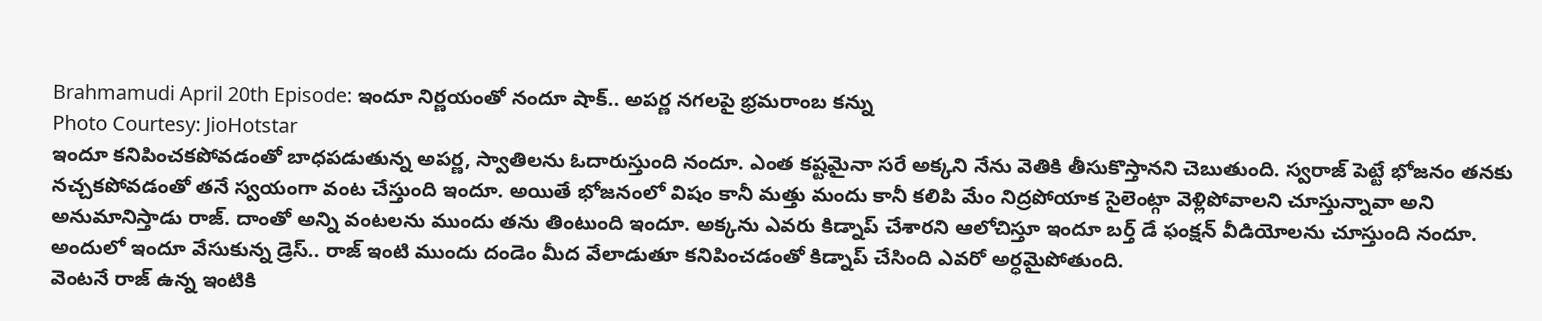Brahmamudi April 20th Episode: ఇందూ నిర్ణయంతో నందూ షాక్.. అపర్ణ నగలపై భ్రమరాంబ కన్ను
Photo Courtesy: JioHotstar
ఇందూ కనిపించకపోవడంతో బాధపడుతున్న అపర్ణ, స్వాతిలను ఓదారుస్తుంది నందూ. ఎంత కష్టమైనా సరే అక్కని నేను వెతికి తీసుకొస్తానని చెబుతుంది. స్వరాజ్ పెట్టే భోజనం తనకు నచ్చకపోవడంతో తనే స్వయంగా వంట చేస్తుంది ఇందూ. అయితే భోజనంలో విషం కానీ మత్తు మందు కానీ కలిపి మేం నిద్రపోయాక సైలెంట్గా వెళ్లిపోవాలని చూస్తున్నావా అని అనుమానిస్తాడు రాజ్. దాంతో అన్ని వంటలను ముందు తను తింటుంది ఇందూ. అక్కను ఎవరు కిడ్నాప్ చేశారని ఆలోచిస్తూ ఇందూ బర్త్ డే ఫంక్షన్ వీడియోలను చూస్తుంది నందూ. అందులో ఇందూ వేసుకున్న డ్రెస్.. రాజ్ ఇంటి ముందు దండెం మీద వేలాడుతూ కనిపించడంతో కిడ్నాప్ చేసింది ఎవరో అర్ధమైపోతుంది.
వెంటనే రాజ్ ఉన్న ఇంటికి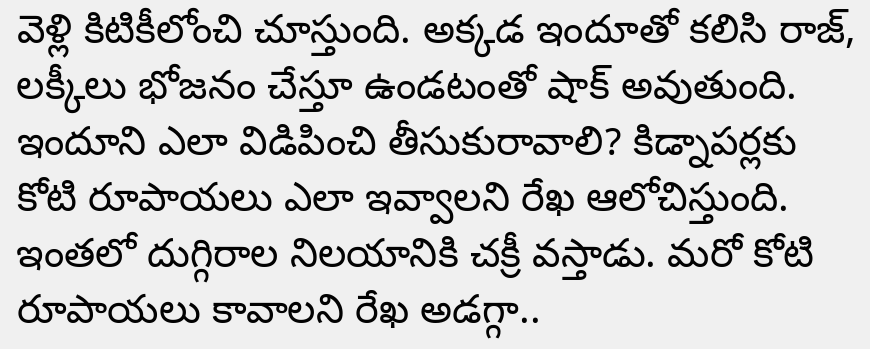వెళ్లి కిటికీలోంచి చూస్తుంది. అక్కడ ఇందూతో కలిసి రాజ్, లక్కీలు భోజనం చేస్తూ ఉండటంతో షాక్ అవుతుంది. ఇందూని ఎలా విడిపించి తీసుకురావాలి? కిడ్నాపర్లకు కోటి రూపాయలు ఎలా ఇవ్వాలని రేఖ ఆలోచిస్తుంది. ఇంతలో దుగ్గిరాల నిలయానికి చక్రీ వస్తాడు. మరో కోటి రూపాయలు కావాలని రేఖ అడగ్గా..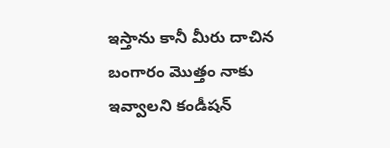ఇస్తాను కానీ మీరు దాచిన బంగారం మొత్తం నాకు ఇవ్వాలని కండీషన్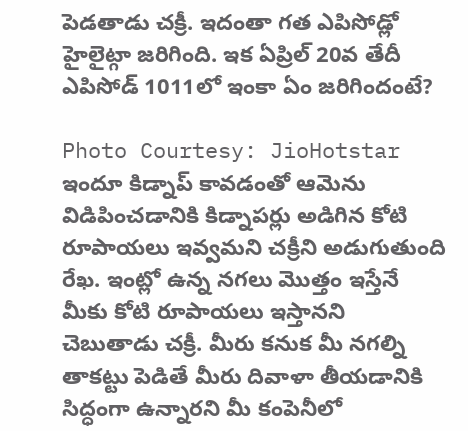పెడతాడు చక్రీ. ఇదంతా గత ఎపిసోడ్లో హైలైట్గా జరిగింది. ఇక ఏప్రిల్ 20వ తేదీ ఎపిసోడ్ 1011లో ఇంకా ఏం జరిగిందంటే?

Photo Courtesy: JioHotstar
ఇందూ కిడ్నాప్ కావడంతో ఆమెను విడిపించడానికి కిడ్నాపర్లు అడిగిన కోటి రూపాయలు ఇవ్వమని చక్రీని అడుగుతుంది రేఖ. ఇంట్లో ఉన్న నగలు మొత్తం ఇస్తేనే మీకు కోటి రూపాయలు ఇస్తానని చెబుతాడు చక్రీ. మీరు కనుక మీ నగల్ని తాకట్టు పెడితే మీరు దివాళా తీయడానికి సిద్ధంగా ఉన్నారని మీ కంపెనీలో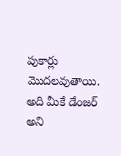పుకార్లు మొదలవుతాయి. అది మీకే డేంజర్ అని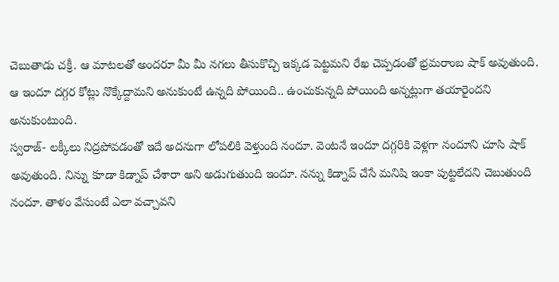చెబుతాడు చక్రీ. ఆ మాటలతో అందరూ మీ మీ నగలు తీసుకొచ్చి ఇక్కడ పెట్టమని రేఖ చెప్పడంతో భ్రమరాంబ షాక్ అవుతుంది. ఆ ఇందూ దగ్గర కోట్లు నొక్కేద్దామని అనుకుంటే ఉన్నది పోయింది.. ఉంచుకున్నది పోయింది అన్నట్లుగా తయారైందని అనుకుంటుంది.
స్వరాజ్- లక్కీలు నిద్రపోవడంతో ఇదే అదనుగా లోపలికి వెళ్తుంది నందూ. వెంటనే ఇందూ దగ్గరికి వెళ్లగా నందూని చూసి షాక్ అవుతుంది. నిన్ను కూడా కిడ్నాప్ చేశారా అని అడుగుతుంది ఇందూ. నన్ను కిడ్నాప్ చేసే మనిషి ఇంకా పుట్టలేదని చెబుతుంది నందూ. తాళం వేసుంటే ఎలా వచ్చావని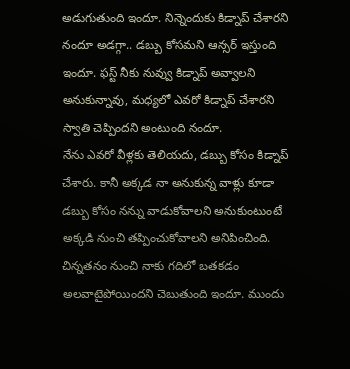అడుగుతుంది ఇందూ. నిన్నెందుకు కిడ్నాప్ చేశారని నందూ అడగ్గా.. డబ్బు కోసమని ఆన్సర్ ఇస్తుంది ఇందూ. ఫస్ట్ నీకు నువ్వు కిడ్నాప్ అవ్వాలని అనుకున్నావు, మధ్యలో ఎవరో కిడ్నాప్ చేశారని స్వాతి చెప్పిందని అంటుంది నందూ.
నేను ఎవరో వీళ్లకు తెలియదు, డబ్బు కోసం కిడ్నాప్ చేశారు. కానీ అక్కడ నా అనుకున్న వాళ్లు కూడా డబ్బు కోసం నన్ను వాడుకోవాలని అనుకుంటుంటే అక్కడి నుంచి తప్పించుకోవాలని అనిపించింది. చిన్నతనం నుంచి నాకు గదిలో బతకడం అలవాటైపోయిందని చెబుతుంది ఇందూ. ముందు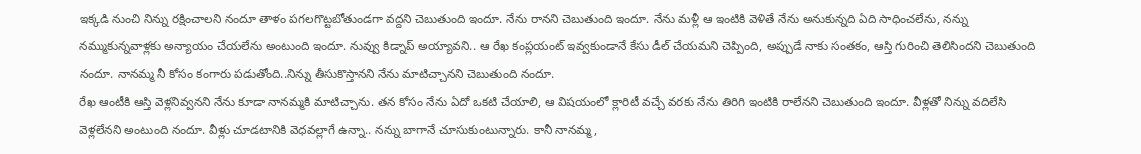ఇక్కడి నుంచి నిన్ను రక్షించాలని నందూ తాళం పగలగొట్టబోతుండగా వద్దని చెబుతుంది ఇందూ. నేను రానని చెబుతుంది ఇందూ. నేను మళ్లీ ఆ ఇంటికి వెళితే నేను అనుకున్నది ఏది సాధించలేను, నన్ను నమ్ముకున్నవాళ్లకు అన్యాయం చేయలేను అంటుంది ఇందూ. నువ్వు కిడ్నాప్ అయ్యావని.. ఆ రేఖ కంప్లయంట్ ఇవ్వకుండానే కేసు డీల్ చేయమని చెప్పింది, అప్పుడే నాకు సంతకం, ఆస్తి గురించి తెలిసిందని చెబుతుంది నందూ. నానమ్మ నీ కోసం కంగారు పడుతోంది..నిన్ను తీసుకొస్తానని నేను మాటిచ్చానని చెబుతుంది నందూ.
రేఖ ఆంటీకి ఆస్తి వెళ్లనివ్వనని నేను కూడా నానమ్మకి మాటిచ్చాను. తన కోసం నేను ఏదో ఒకటి చేయాలి, ఆ విషయంలో క్లారిటీ వచ్చే వరకు నేను తిరిగి ఇంటికి రాలేనని చెబుతుంది ఇందూ. వీళ్లతో నిన్ను వదిలేసి వెళ్లలేనని అంటుంది నందూ. వీళ్లు చూడటానికి వెధవల్లాగే ఉన్నా.. నన్ను బాగానే చూసుకుంటున్నారు. కానీ నానమ్మ,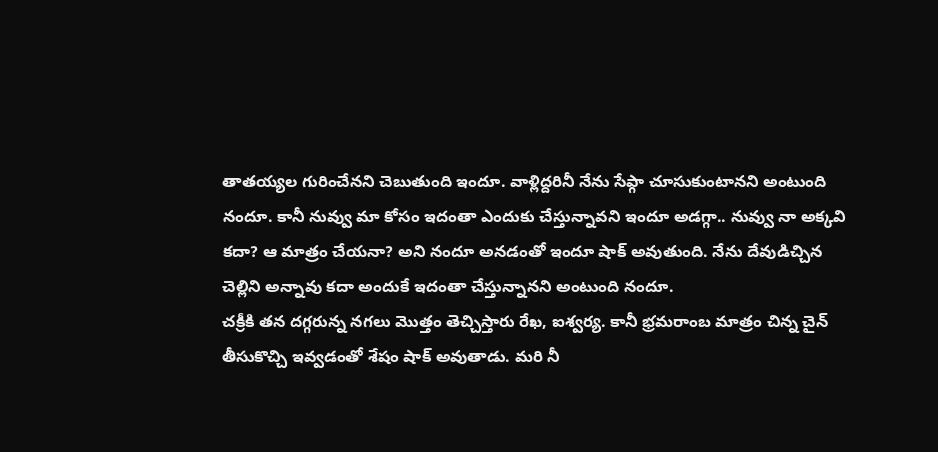తాతయ్యల గురించేనని చెబుతుంది ఇందూ. వాళ్లిద్దరినీ నేను సేఫ్గా చూసుకుంటానని అంటుంది నందూ. కానీ నువ్వు మా కోసం ఇదంతా ఎందుకు చేస్తున్నావని ఇందూ అడగ్గా.. నువ్వు నా అక్కవి కదా? ఆ మాత్రం చేయనా? అని నందూ అనడంతో ఇందూ షాక్ అవుతుంది. నేను దేవుడిచ్చిన చెల్లిని అన్నావు కదా అందుకే ఇదంతా చేస్తున్నానని అంటుంది నందూ.
చక్రీకి తన దగ్గరున్న నగలు మొత్తం తెచ్చిస్తారు రేఖ, ఐశ్వర్య. కానీ భ్రమరాంబ మాత్రం చిన్న చైన్ తీసుకొచ్చి ఇవ్వడంతో శేషం షాక్ అవుతాడు. మరి నీ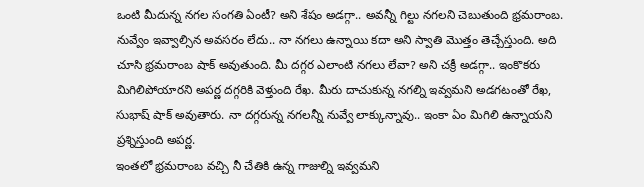ఒంటి మీదున్న నగల సంగతి ఏంటీ? అని శేషం అడగ్గా.. అవన్నీ గిల్టు నగలని చెబుతుంది భ్రమరాంబ. నువ్వేం ఇవ్వాల్సిన అవసరం లేదు.. నా నగలు ఉన్నాయి కదా అని స్వాతి మొత్తం తెచ్చేస్తుంది. అది చూసి భ్రమరాంబ షాక్ అవుతుంది. మీ దగ్గర ఎలాంటి నగలు లేవా? అని చక్రీ అడగ్గా.. ఇంకొకరు మిగిలిపోయారని అపర్ణ దగ్గరికి వెళ్తుంది రేఖ. మీరు దాచుకున్న నగల్ని ఇవ్వమని అడగటంతో రేఖ, సుభాష్ షాక్ అవుతారు. నా దగ్గరున్న నగలన్నీ నువ్వే లాక్కున్నావు.. ఇంకా ఏం మిగిలి ఉన్నాయని ప్రశ్నిస్తుంది అపర్ణ.
ఇంతలో భ్రమరాంబ వచ్చి నీ చేతికి ఉన్న గాజుల్ని ఇవ్వమని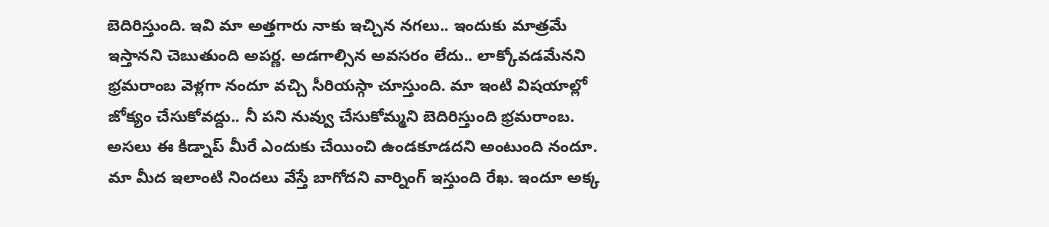బెదిరిస్తుంది. ఇవి మా అత్తగారు నాకు ఇచ్చిన నగలు.. ఇందుకు మాత్రమే ఇస్తానని చెబుతుంది అపర్ణ. అడగాల్సిన అవసరం లేదు.. లాక్కోవడమేనని భ్రమరాంబ వెళ్లగా నందూ వచ్చి సీరియస్గా చూస్తుంది. మా ఇంటి విషయాల్లో జోక్యం చేసుకోవద్దు.. నీ పని నువ్వు చేసుకోమ్మని బెదిరిస్తుంది భ్రమరాంబ. అసలు ఈ కిడ్నాప్ మీరే ఎందుకు చేయించి ఉండకూడదని అంటుంది నందూ. మా మీద ఇలాంటి నిందలు వేస్తే బాగోదని వార్నింగ్ ఇస్తుంది రేఖ. ఇందూ అక్క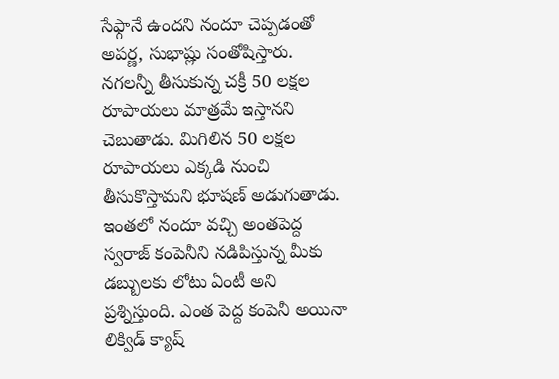సేఫ్గానే ఉందని నందూ చెప్పడంతో అపర్ణ, సుభాష్లు సంతోషిస్తారు.
నగలన్నీ తీసుకున్న చక్రీ 50 లక్షల రూపాయలు మాత్రమే ఇస్తానని చెబుతాడు. మిగిలిన 50 లక్షల రూపాయలు ఎక్కడి నుంచి తీసుకొస్తామని భూషణ్ అడుగుతాడు. ఇంతలో నందూ వచ్చి అంతపెద్ద స్వరాజ్ కంపెనీని నడిపిస్తున్న మీకు డబ్బులకు లోటు ఏంటీ అని ప్రశ్నిస్తుంది. ఎంత పెద్ద కంపెనీ అయినా లిక్విడ్ క్యాష్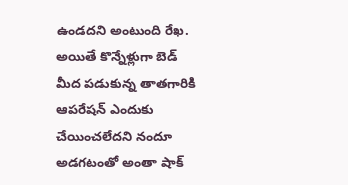ఉండదని అంటుంది రేఖ. అయితే కొన్నేళ్లుగా బెడ్ మీద పడుకున్న తాతగారికి ఆపరేషన్ ఎందుకు చేయించలేదని నందూ అడగటంతో అంతా షాక్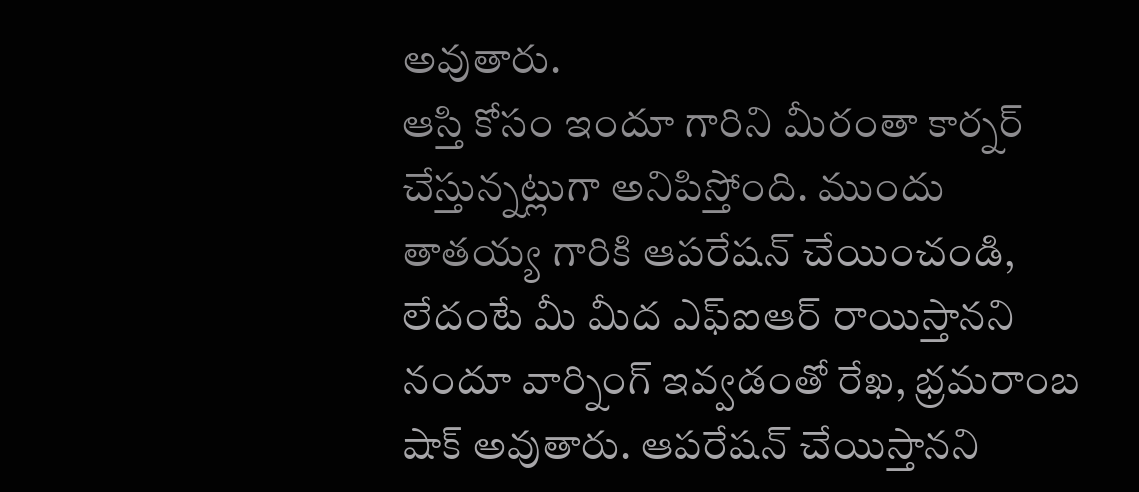అవుతారు.
ఆస్తి కోసం ఇందూ గారిని మీరంతా కార్నర్ చేస్తున్నట్లుగా అనిపిస్తోంది. ముందు తాతయ్య గారికి ఆపరేషన్ చేయించండి, లేదంటే మీ మీద ఎఫ్ఐఆర్ రాయిస్తానని నందూ వార్నింగ్ ఇవ్వడంతో రేఖ, భ్రమరాంబ షాక్ అవుతారు. ఆపరేషన్ చేయిస్తానని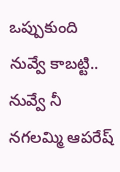ఒప్పుకుంది నువ్వే కాబట్టి.. నువ్వే నీ నగలమ్మి ఆపరేష్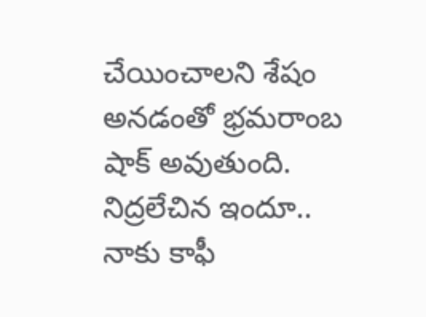చేయించాలని శేషం అనడంతో భ్రమరాంబ షాక్ అవుతుంది. నిద్రలేచిన ఇందూ.. నాకు కాఫీ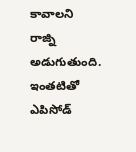కావాలని రాజ్ని అడుగుతుంది. ఇంతటితో ఎపిసోడ్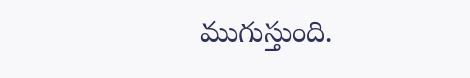ముగుస్తుంది.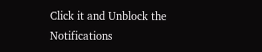Click it and Unblock the Notifications